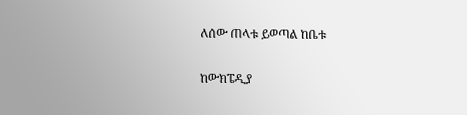ለሰው ጠላቱ ይወጣል ከቤቱ

ከውክፔዲያ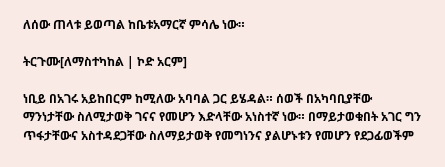ለሰው ጠላቱ ይወጣል ከቤቱአማርኛ ምሳሌ ነው።

ትርጉሙ[ለማስተካከል | ኮድ አርም]

ነቢይ በአገሩ አይከበርም ከሚለው አባባል ጋር ይሄዳል። ሰወች በአካባቢያቸው ማንነታቸው ስለሚታወቅ ገናና የመሆን እድላቸው አነስተኛ ነው። በማይታወቁበት አገር ግን ጥፋታቸውና አስተዳደጋቸው ስለማይታወቅ የመግነንና ያልሆኑቱን የመሆን የደጋፊወችም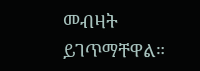መብዛት ይገጥማቸዋል።